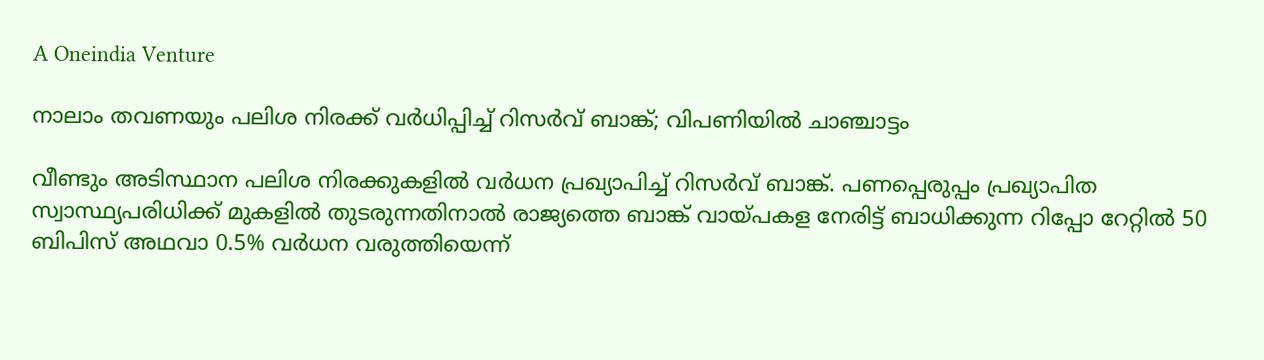A Oneindia Venture

നാലാം തവണയും പലിശ നിരക്ക് വര്‍ധിപ്പിച്ച് റിസര്‍വ് ബാങ്ക്; വിപണിയില്‍ ചാഞ്ചാട്ടം

വീണ്ടും അടിസ്ഥാന പലിശ നിരക്കുകളില്‍ വര്‍ധന പ്രഖ്യാപിച്ച് റിസര്‍വ് ബാങ്ക്. പണപ്പെരുപ്പം പ്രഖ്യാപിത സ്വാസ്ഥ്യപരിധിക്ക് മുകളില്‍ തുടരുന്നതിനാല്‍ രാജ്യത്തെ ബാങ്ക് വായ്പകള നേരിട്ട് ബാധിക്കുന്ന റിപ്പോ റേറ്റില്‍ 50 ബിപിസ് അഥവാ 0.5% വര്‍ധന വരുത്തിയെന്ന്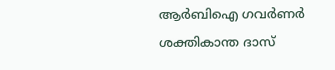ആര്‍ബിഐ ഗവര്‍ണര്‍ ശക്തികാന്ത ദാസ്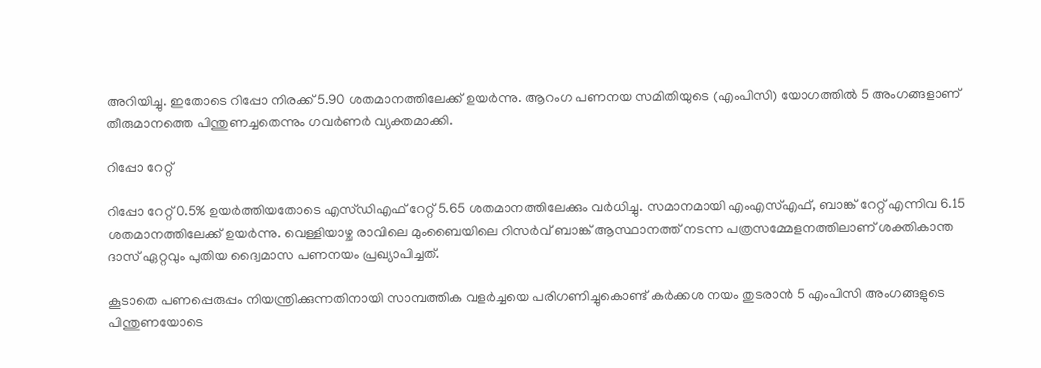അറിയിച്ചു. ഇതോടെ റിപ്പോ നിരക്ക് 5.90 ശതമാനത്തിലേക്ക് ഉയര്‍ന്നു. ആറംഗ പണനയ സമിതിയുടെ (എംപിസി) യോഗത്തില്‍ 5 അംഗങ്ങളാണ് തീരുമാനത്തെ പിന്തുണച്ചതെന്നും ഗവര്‍ണര്‍ വ്യക്തമാക്കി.

റിപ്പോ റേറ്റ്

റിപ്പോ റേറ്റ് 0.5% ഉയര്‍ത്തിയതോടെ എസ്ഡിഎഫ് റേറ്റ് 5.65 ശതമാനത്തിലേക്കും വര്‍ധിച്ചു. സമാനമായി എംഎസ്എഫ്, ബാങ്ക് റേറ്റ് എന്നിവ 6.15 ശതമാനത്തിലേക്ക് ഉയര്‍ന്നു. വെള്ളിയാഴ്ച രാവിലെ മുംബൈയിലെ റിസര്‍വ് ബാങ്ക് ആസ്ഥാനത്ത് നടന്ന പത്രസമ്മേളനത്തിലാണ് ശക്തികാന്ത ദാസ് ഏറ്റവും പുതിയ ദ്വൈമാസ പണനയം പ്രഖ്യാപിച്ചത്.

കൂടാതെ പണപ്പെരുപ്പം നിയന്ത്രിക്കുന്നതിനായി സാമ്പത്തിക വളര്‍ച്ചയെ പരിഗണിച്ചുകൊണ്ട് കര്‍ക്കശ നയം തുടരാന്‍ 5 എംപിസി അംഗങ്ങളുടെ പിന്തുണയോടെ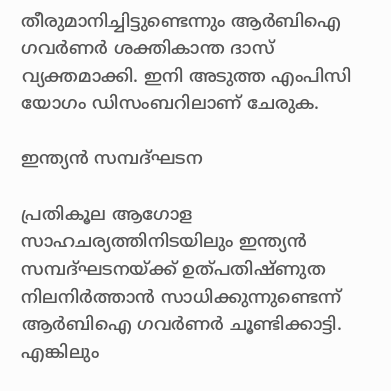തീരുമാനിച്ചിട്ടുണ്ടെന്നും ആര്‍ബിഐ ഗവര്‍ണര്‍ ശക്തികാന്ത ദാസ് വ്യക്തമാക്കി. ഇനി അടുത്ത എംപിസി യോഗം ഡിസംബറിലാണ് ചേരുക.

ഇന്ത്യന്‍ സമ്പദ്ഘടന

പ്രതികൂല ആഗോള സാഹചര്യത്തിനിടയിലും ഇന്ത്യന്‍ സമ്പദ്ഘടനയ്ക്ക് ഉത്പതിഷ്ണുത നിലനിര്‍ത്താന്‍ സാധിക്കുന്നുണ്ടെന്ന് ആര്‍ബിഐ ഗവര്‍ണര്‍ ചൂണ്ടിക്കാട്ടി. എങ്കിലും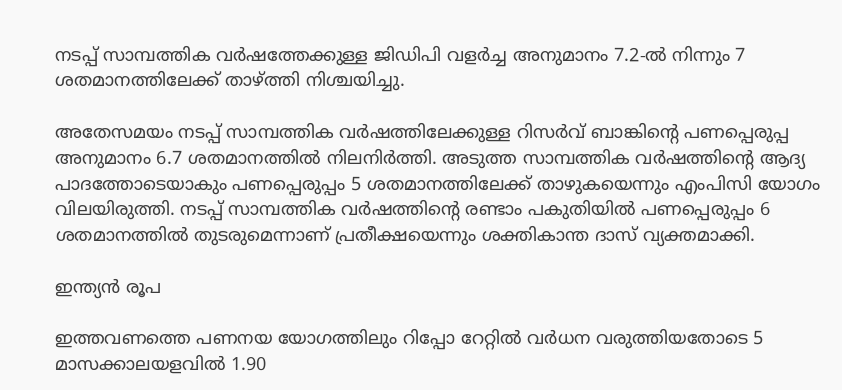നടപ്പ് സാമ്പത്തിക വര്‍ഷത്തേക്കുള്ള ജിഡിപി വളര്‍ച്ച അനുമാനം 7.2-ല്‍ നിന്നും 7 ശതമാനത്തിലേക്ക് താഴ്ത്തി നിശ്ചയിച്ചു.

അതേസമയം നടപ്പ് സാമ്പത്തിക വര്‍ഷത്തിലേക്കുള്ള റിസര്‍വ് ബാങ്കിന്റെ പണപ്പെരുപ്പ അനുമാനം 6.7 ശതമാനത്തില്‍ നിലനിര്‍ത്തി. അടുത്ത സാമ്പത്തിക വര്‍ഷത്തിന്റെ ആദ്യ പാദത്തോടെയാകും പണപ്പെരുപ്പം 5 ശതമാനത്തിലേക്ക് താഴുകയെന്നും എംപിസി യോഗം വിലയിരുത്തി. നടപ്പ് സാമ്പത്തിക വര്‍ഷത്തിന്റെ രണ്ടാം പകുതിയില്‍ പണപ്പെരുപ്പം 6 ശതമാനത്തില്‍ തുടരുമെന്നാണ് പ്രതീക്ഷയെന്നും ശക്തികാന്ത ദാസ് വ്യക്തമാക്കി.

ഇന്ത്യന്‍ രൂപ

ഇത്തവണത്തെ പണനയ യോഗത്തിലും റിപ്പോ റേറ്റില്‍ വര്‍ധന വരുത്തിയതോടെ 5 മാസക്കാലയളവില്‍ 1.90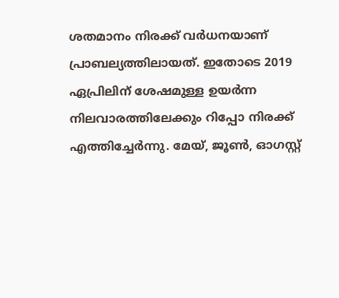ശതമാനം നിരക്ക് വര്‍ധനയാണ് പ്രാബല്യത്തിലായത്. ഇതോടെ 2019 ഏപ്രിലിന് ശേഷമുള്ള ഉയര്‍ന്ന നിലവാരത്തിലേക്കും റിപ്പോ നിരക്ക് എത്തിച്ചേര്‍ന്നു. മേയ്, ജൂണ്‍, ഓഗസ്റ്റ്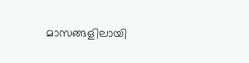മാസങ്ങളിലായി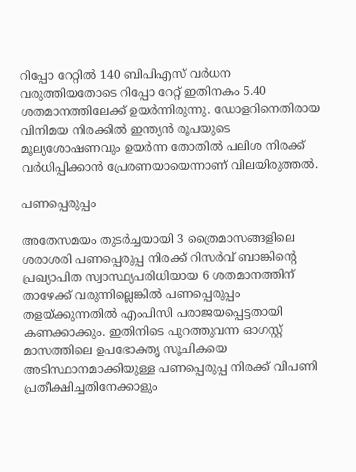റിപ്പോ റേറ്റില്‍ 140 ബിപിഎസ് വര്‍ധന വരുത്തിയതോടെ റിപ്പോ റേറ്റ് ഇതിനകം 5.40 ശതമാനത്തിലേക്ക് ഉയര്‍ന്നിരുന്നു. ഡോളറിനെതിരായ വിനിമയ നിരക്കില്‍ ഇന്ത്യന്‍ രൂപയുടെ മൂല്യശോഷണവും ഉയര്‍ന്ന തോതില്‍ പലിശ നിരക്ക് വര്‍ധിപ്പിക്കാന്‍ പ്രേരണയായെന്നാണ് വിലയിരുത്തല്‍.

പണപ്പെരുപ്പം

അതേസമയം തുടര്‍ച്ചയായി 3 ത്രൈമാസങ്ങളിലെ ശരാശരി പണപ്പെരുപ്പ നിരക്ക് റിസര്‍വ് ബാങ്കിന്റെ പ്രഖ്യാപിത സ്വാസ്ഥ്യപരിധിയായ 6 ശതമാനത്തിന് താഴേക്ക് വരുന്നില്ലെങ്കില്‍ പണപ്പെരുപ്പം തളയ്ക്കുന്നതില്‍ എംപിസി പരാജയപ്പെട്ടതായി കണക്കാക്കും. ഇതിനിടെ പുറത്തുവന്ന ഓഗസ്റ്റ് മാസത്തിലെ ഉപഭോക്തൃ സൂചികയെ അടിസ്ഥാനമാക്കിയുള്ള പണപ്പെരുപ്പ നിരക്ക് വിപണി പ്രതീക്ഷിച്ചതിനേക്കാളും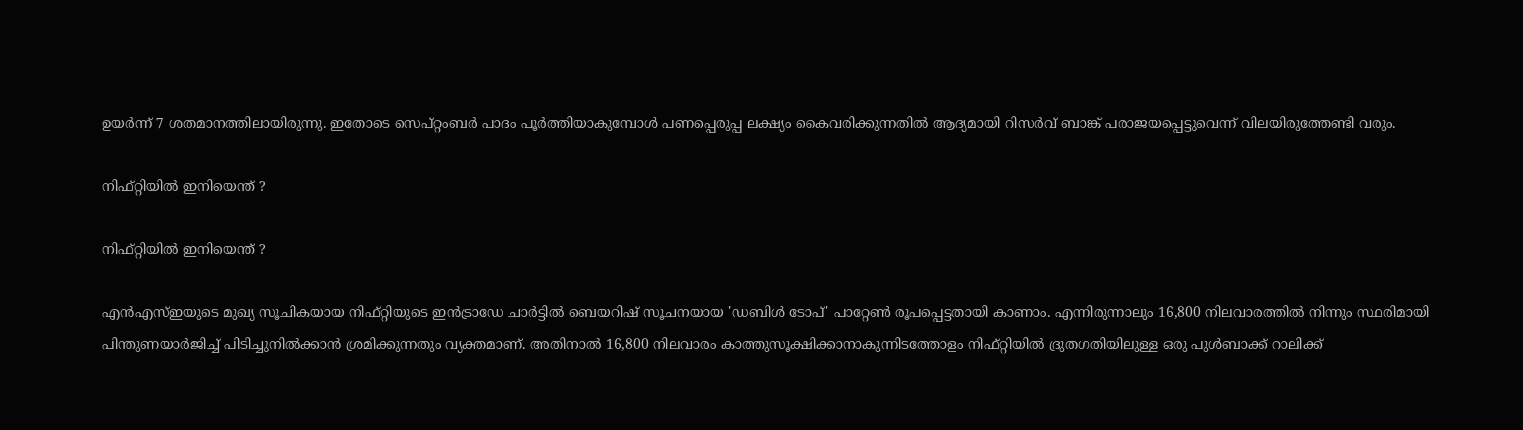ഉയര്‍ന്ന് 7 ശതമാനത്തിലായിരുന്നു. ഇതോടെ സെപ്റ്റംബര്‍ പാദം പൂര്‍ത്തിയാകുമ്പോള്‍ പണപ്പെരുപ്പ ലക്ഷ്യം കൈവരിക്കുന്നതില്‍ ആദ്യമായി റിസര്‍വ് ബാങ്ക് പരാജയപ്പെട്ടുവെന്ന് വിലയിരുത്തേണ്ടി വരും.

നിഫ്റ്റിയില്‍ ഇനിയെന്ത് ?

നിഫ്റ്റിയില്‍ ഇനിയെന്ത് ?

എന്‍എസ്ഇയുടെ മുഖ്യ സൂചികയായ നിഫ്റ്റിയുടെ ഇന്‍ട്രാഡേ ചാര്‍ട്ടില്‍ ബെയറിഷ് സൂചനയായ 'ഡബിള്‍ ടോപ്' പാറ്റേണ്‍ രൂപപ്പെട്ടതായി കാണാം. എന്നിരുന്നാലും 16,800 നിലവാരത്തില്‍ നിന്നും സ്ഥരിമായി പിന്തുണയാര്‍ജിച്ച് പിടിച്ചുനില്‍ക്കാന്‍ ശ്രമിക്കുന്നതും വ്യക്തമാണ്. അതിനാല്‍ 16,800 നിലവാരം കാത്തുസൂക്ഷിക്കാനാകുന്നിടത്തോളം നിഫ്റ്റിയില്‍ ദ്രുതഗതിയിലുള്ള ഒരു പുള്‍ബാക്ക് റാലിക്ക്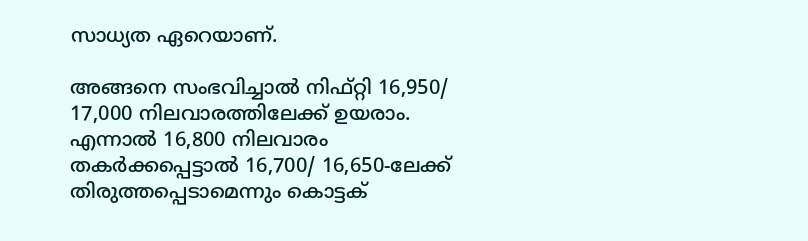സാധ്യത ഏറെയാണ്.

അങ്ങനെ സംഭവിച്ചാല്‍ നിഫ്റ്റി 16,950/ 17,000 നിലവാരത്തിലേക്ക് ഉയരാം. എന്നാല്‍ 16,800 നിലവാരം തകര്‍ക്കപ്പെട്ടാല്‍ 16,700/ 16,650-ലേക്ക് തിരുത്തപ്പെടാമെന്നും കൊട്ടക്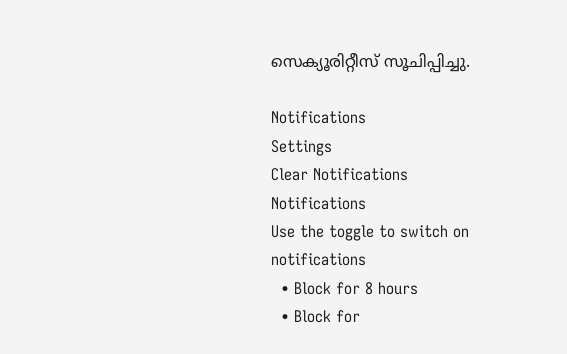സെക്യൂരിറ്റീസ് സൂചിപ്പിച്ചു.

Notifications
Settings
Clear Notifications
Notifications
Use the toggle to switch on notifications
  • Block for 8 hours
  • Block for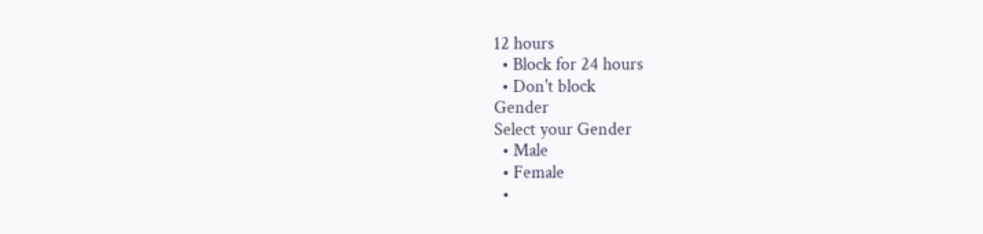12 hours
  • Block for 24 hours
  • Don't block
Gender
Select your Gender
  • Male
  • Female
  •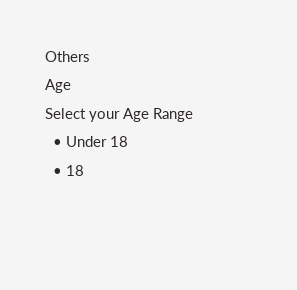Others
Age
Select your Age Range
  • Under 18
  • 18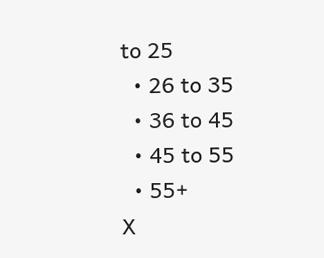to 25
  • 26 to 35
  • 36 to 45
  • 45 to 55
  • 55+
X